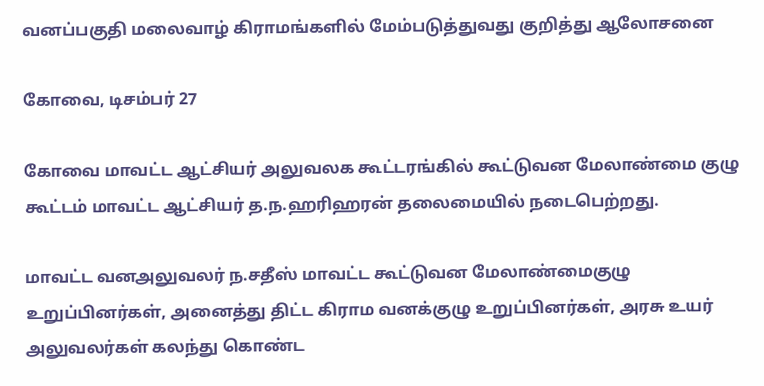வனப்பகுதி மலைவாழ் கிராமங்களில் மேம்படுத்துவது குறித்து ஆலோசனை

கோவை, டிசம்பர் 27

கோவை மாவட்ட ஆட்சியர் அலுவலக கூட்டரங்கில் கூட்டுவன மேலாண்மை குழு கூட்டம் மாவட்ட ஆட்சியர் த.ந.ஹரிஹரன் தலைமையில் நடைபெற்றது.

மாவட்ட வனஅலுவலர் ந.சதீஸ் மாவட்ட கூட்டுவன மேலாண்மைகுழு உறுப்பினர்கள், அனைத்து திட்ட கிராம வனக்குழு உறுப்பினர்கள், அரசு உயர் அலுவலர்கள் கலந்து கொண்ட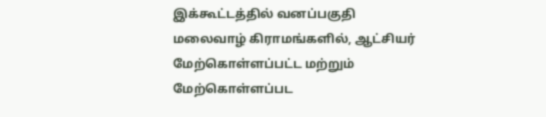இக்கூட்டத்தில் வனப்பகுதி மலைவாழ் கிராமங்களில், ஆட்சியர் மேற்கொள்ளப்பட்ட மற்றும் மேற்கொள்ளப்பட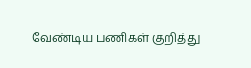வேண்டிய பணிகள் குறித்து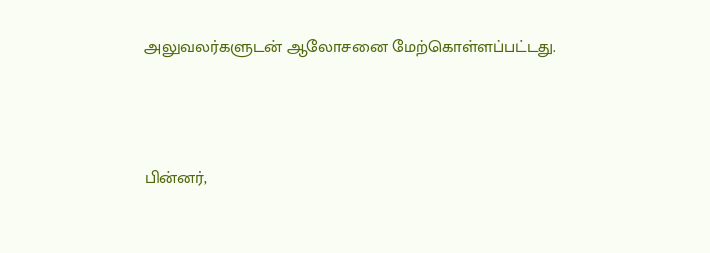அலுவலர்களுடன் ஆலோசனை மேற்கொள்ளப்பட்டது.



பின்னர்,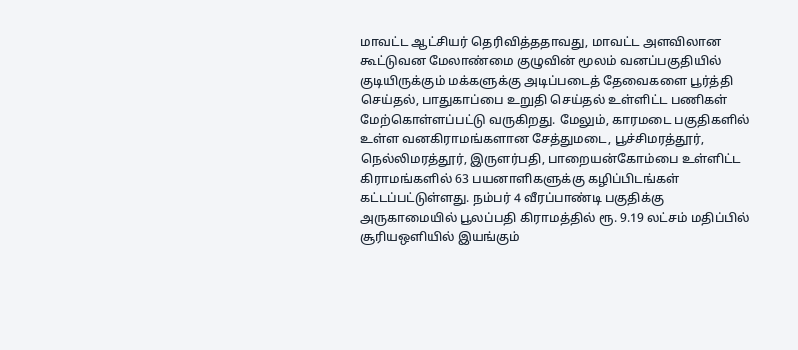மாவட்ட ஆட்சியர் தெரிவித்ததாவது, மாவட்ட அளவிலான கூட்டுவன மேலாண்மை குழுவின் மூலம் வனப்பகுதியில் குடியிருக்கும் மக்களுக்கு அடிப்படைத் தேவைகளை பூர்த்தி செய்தல், பாதுகாப்பை உறுதி செய்தல் உள்ளிட்ட பணிகள் மேற்கொள்ளப்பட்டு வருகிறது. மேலும், காரமடை பகுதிகளில் உள்ள வனகிராமங்களான சேத்துமடை, பூச்சிமரத்தூர், நெல்லிமரத்தூர், இருளர்பதி, பாறையன்கோம்பை உள்ளிட்ட கிராமங்களில் 63 பயனாளிகளுக்கு கழிப்பிடங்கள் கட்டப்பட்டுள்ளது. நம்பர் 4 வீரப்பாண்டி பகுதிக்கு அருகாமையில் பூலப்பதி கிராமத்தில் ரூ. 9.19 லட்சம் மதிப்பில் சூரியஒளியில் இயங்கும்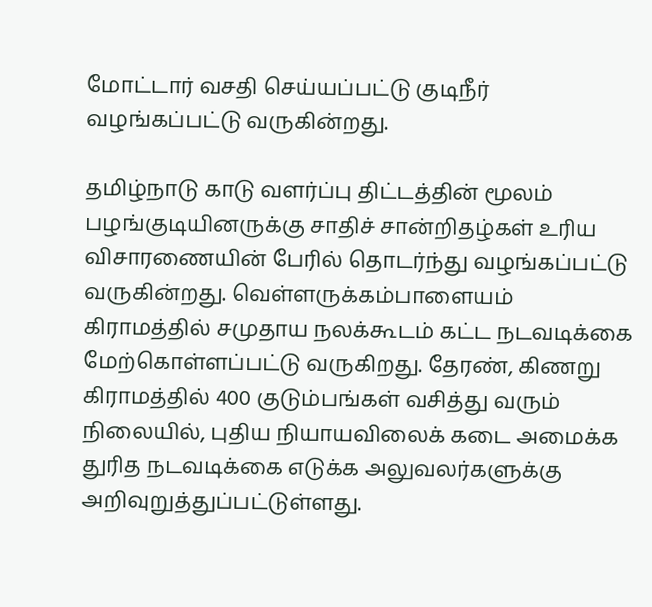மோட்டார் வசதி செய்யப்பட்டு குடிநீர் வழங்கப்பட்டு வருகின்றது.

தமிழ்நாடு காடு வளர்ப்பு திட்டத்தின் மூலம் பழங்குடியினருக்கு சாதிச் சான்றிதழ்கள் உரிய விசாரணையின் பேரில் தொடர்ந்து வழங்கப்பட்டு வருகின்றது. வெள்ளருக்கம்பாளையம் கிராமத்தில் சமுதாய நலக்கூடம் கட்ட நடவடிக்கை மேற்கொள்ளப்பட்டு வருகிறது. தேரண், கிணறு கிராமத்தில் 400 குடும்பங்கள் வசித்து வரும் நிலையில், புதிய நியாயவிலைக் கடை அமைக்க துரித நடவடிக்கை எடுக்க அலுவலர்களுக்கு அறிவுறுத்துப்பட்டுள்ளது.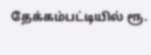தேக்கம்பட்டியில் ரூ.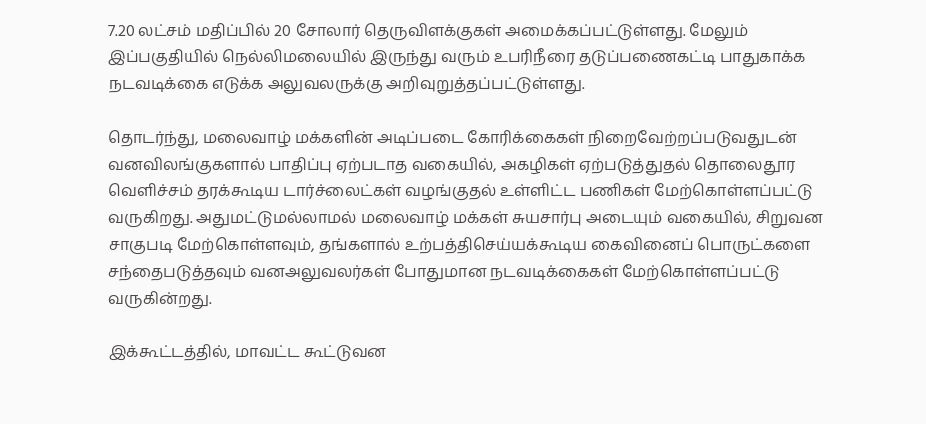7.20 லட்சம் மதிப்பில் 20 சோலார் தெருவிளக்குகள் அமைக்கப்பட்டுள்ளது. மேலும் இப்பகுதியில் நெல்லிமலையில் இருந்து வரும் உபரிநீரை தடுப்பணைகட்டி பாதுகாக்க நடவடிக்கை எடுக்க அலுவலருக்கு அறிவுறுத்தப்பட்டுள்ளது.

தொடர்ந்து, மலைவாழ் மக்களின் அடிப்படை கோரிக்கைகள் நிறைவேற்றப்படுவதுடன் வனவிலங்குகளால் பாதிப்பு ஏற்படாத வகையில், அகழிகள் ஏற்படுத்துதல் தொலைதூர வெளிச்சம் தரக்கூடிய டார்ச்லைட்கள் வழங்குதல் உள்ளிட்ட பணிகள் மேற்கொள்ளப்பட்டு வருகிறது. அதுமட்டுமல்லாமல் மலைவாழ் மக்கள் சுயசார்பு அடையும் வகையில், சிறுவன சாகுபடி மேற்கொள்ளவும், தங்களால் உற்பத்திசெய்யக்கூடிய கைவினைப் பொருட்களை சந்தைபடுத்தவும் வனஅலுவலர்கள் போதுமான நடவடிக்கைகள் மேற்கொள்ளப்பட்டு வருகின்றது.

இக்கூட்டத்தில், மாவட்ட கூட்டுவன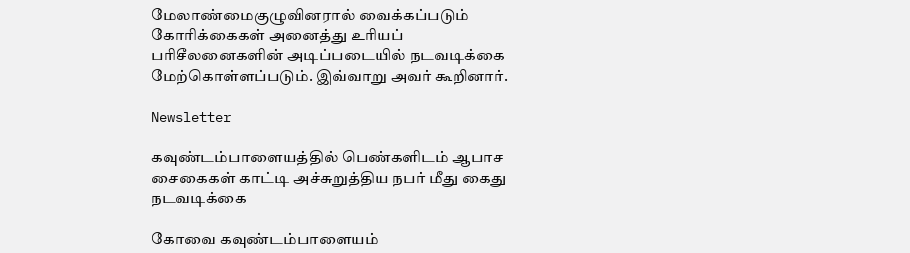மேலாண்மைகுழுவினரால் வைக்கப்படும் கோரிக்கைகள் அனைத்து உரியப் பரிசீலனைகளின் அடிப்படையில் நடவடிக்கை மேற்கொள்ளப்படும். இவ்வாறு அவர் கூறினார்.

Newsletter

கவுண்டம்பாளையத்தில் பெண்களிடம் ஆபாச சைகைகள் காட்டி அச்சுறுத்திய நபர் மீது கைது நடவடிக்கை

கோவை கவுண்டம்பாளையம்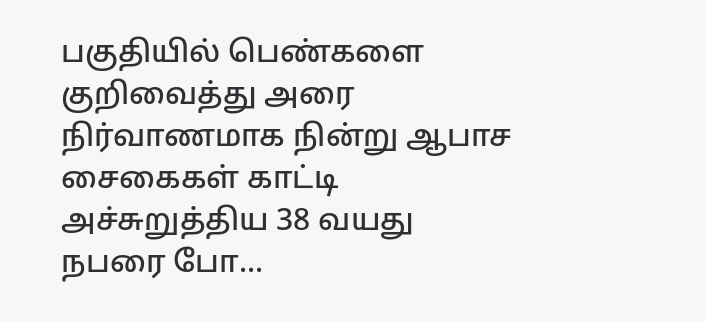பகுதியில் பெண்களை குறிவைத்து அரை நிர்வாணமாக நின்று ஆபாச சைகைகள் காட்டி அச்சுறுத்திய 38 வயது நபரை போ...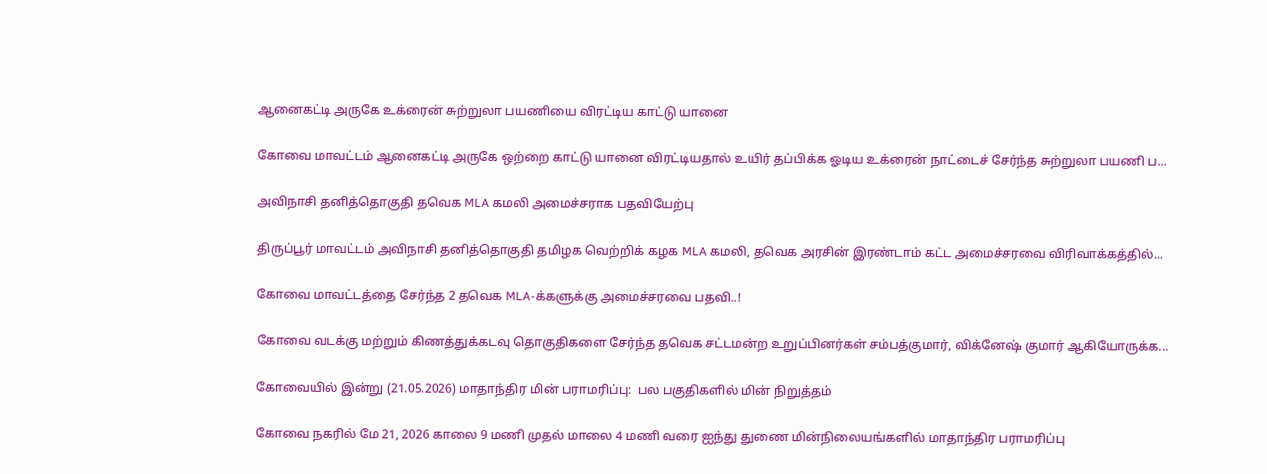ஆனைகட்டி அருகே உக்ரைன் சுற்றுலா பயணியை விரட்டிய காட்டு யானை

கோவை மாவட்டம் ஆனைகட்டி அருகே ஒற்றை காட்டு யானை விரட்டியதால் உயிர் தப்பிக்க ஓடிய உக்ரைன் நாட்டைச் சேர்ந்த சுற்றுலா பயணி ப...

அவிநாசி தனித்தொகுதி தவெக MLA கமலி அமைச்சராக பதவியேற்பு

திருப்பூர் மாவட்டம் அவிநாசி தனித்தொகுதி தமிழக வெற்றிக் கழக MLA கமலி, தவெக அரசின் இரண்டாம் கட்ட அமைச்சரவை விரிவாக்கத்தில்...

கோவை மாவட்டத்தை சேர்ந்த 2 தவெக MLA-க்களுக்கு அமைச்சரவை பதவி..!

கோவை வடக்கு மற்றும் கிணத்துக்கடவு தொகுதிகளை சேர்ந்த தவெக சட்டமன்ற உறுப்பினர்கள் சம்பத்குமார், விக்னேஷ் குமார் ஆகியோருக்க...

கோவையில் இன்று (21.05.2026) மாதாந்திர மின் பராமரிப்பு:  பல பகுதிகளில் மின் நிறுத்தம்

கோவை நகரில் மே 21, 2026 காலை 9 மணி முதல் மாலை 4 மணி வரை ஐந்து துணை மின்நிலையங்களில் மாதாந்திர பராமரிப்பு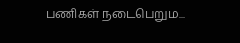பணிகள் நடைபெறும...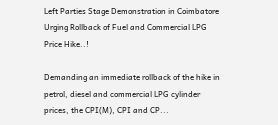Left Parties Stage Demonstration in Coimbatore Urging Rollback of Fuel and Commercial LPG Price Hike..!

Demanding an immediate rollback of the hike in petrol, diesel and commercial LPG cylinder prices, the CPI(M), CPI and CP...